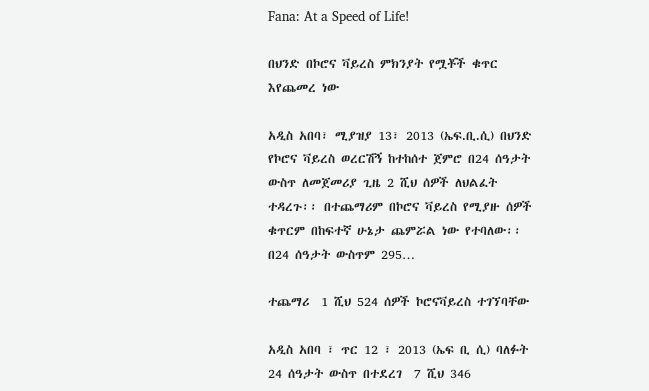Fana: At a Speed of Life!

በህንድ በኮሮና ቫይረስ ምክንያት የሟቾች ቁጥር እየጨመረ ነው

አዲስ አበባ፣ ሚያዝያ 13፣ 2013 (ኤፍ.ቢ.ሲ) በህንድ የኮሮና ቫይረስ ወረርሽኝ ከተከሰተ ጀምሮ በ24 ሰዓታት ውስጥ ለመጀመሪያ ጊዜ 2 ሺህ ሰዎች ለህልፈት ተዳረጉ፡፡ በተጨማሪም በኮሮና ቫይረስ የሚያዙ ሰዎች ቁጥርም በከፍተኛ ሁኔታ ጨምሯል ነው የተባለው፡፡ በ24 ሰዓታት ውስጥም 295…

ተጨማሪ  1 ሺህ 524 ሰዎች ኮሮናቫይረስ ተገኘባቸው

አዲስ አበባ ፣ ጥር 12 ፣ 2013 (ኤፍ ቢ ሲ) ባለፉት 24 ሰዓታት ውስጥ በተደረገ  7 ሺህ 346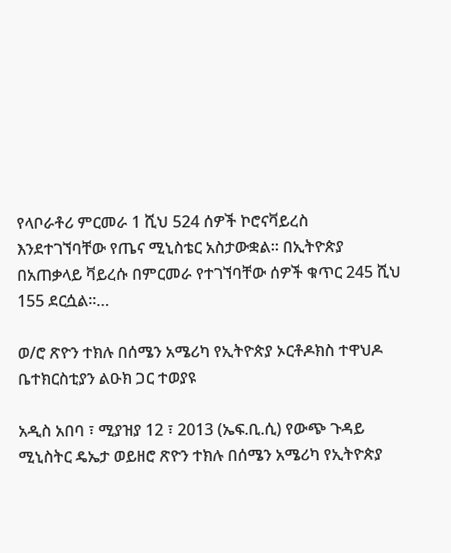የላቦራቶሪ ምርመራ 1 ሺህ 524 ሰዎች ኮሮናቫይረስ  እንደተገኘባቸው የጤና ሚኒስቴር አስታውቋል። በኢትዮጵያ በአጠቃላይ ቫይረሱ በምርመራ የተገኘባቸው ሰዎች ቁጥር 245 ሺህ 155 ደርሷል።…

ወ/ሮ ጽዮን ተክሉ በሰሜን አሜሪካ የኢትዮጵያ ኦርቶዶክስ ተዋህዶ ቤተክርስቲያን ልዑክ ጋር ተወያዩ

አዲስ አበባ ፣ ሚያዝያ 12 ፣ 2013 (ኤፍ.ቢ.ሲ) የውጭ ጉዳይ ሚኒስትር ዴኤታ ወይዘሮ ጽዮን ተክሉ በሰሜን አሜሪካ የኢትዮጵያ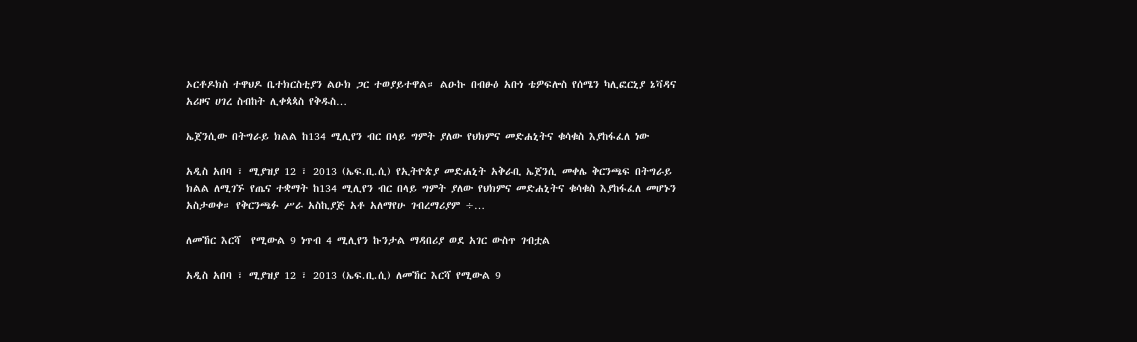ኦርቶዶክስ ተዋህዶ ቤተክርስቲያን ልዑክ ጋር ተወያይተዋል። ልዑኩ በብፁዕ አቡነ ቴዎፍሎስ የሰሜን ካሊፎርኒያ ኔቫዳና አሪዞና ሀገረ ስብከት ሊቀጳጳስ የቅዱስ…

ኤጀንሲው በትግራይ ክልል ከ134 ሚሊየን ብር በላይ ግምት ያለው የህክምና መድሐኒትና ቁሳቁስ እያከፋፈለ ነው

አዲስ አበባ ፣ ሚያዝያ 12 ፣ 2013 (ኤፍ.ቢ.ሲ) የኢትዮጵያ መድሐኒት አቅራቢ ኤጀንሲ መቀሌ ቅርንጫፍ በትግራይ ክልል ለሚገኙ የጤና ተቋማት ከ134 ሚሊየን ብር በላይ ግምት ያለው የህክምና መድሐኒትና ቁሳቁስ እያከፋፈለ መሆኑን አስታወቀ። የቅርንጫፉ ሥራ አስኪያጅ አቶ አለማየሁ ገብረማሪያም ÷…

ለመኸር እርሻ  የሚውል 9 ነጥብ 4 ሚሊየን ኩንታል ማዳበሪያ ወደ አገር ውስጥ ገብቷል

አዲስ አበባ ፣ ሚያዝያ 12 ፣ 2013 (ኤፍ.ቢ.ሲ) ለመኸር እርሻ የሚውል 9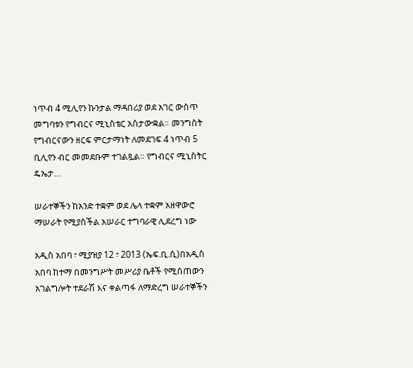ነጥብ 4 ሚሊየን ኩንታል ማዳበሪያ ወደ አገር ውስጥ መግባቱን የግብርና ሚኒስቴር አስታውቋል። መንግስት የግብርናውን ዘርፍ ምርታማነት ለመደገፍ 4 ነጥብ 5 ቢሊየን ብር መመደቡም ተገልጿል። የግብርና ሚኒስትር ዴኤታ…

ሠራተኞችን ከአንድ ተቋም ወደ ሌላ ተቋም አዘዋውሮ ማሠራት የሚያስችል አሠራር ተግባራዊ ሊደረግ ነው

አዲስ አበባ ፣ ሚያዝያ 12 ፣ 2013 (ኤፍ.ቢ.ሲ)በአዲስ አበባ ከተማ በመንግሥት መሥሪያ ቤቶች የሚሰጠውን አገልግሎት ተደራሽ እና ቀልጣፋ ለማድረግ ሠራተኞችን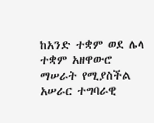ከአንድ ተቋም ወደ ሌላ ተቋም አዘዋውሮ ማሠራት የሚያስችል አሠራር ተግባራዊ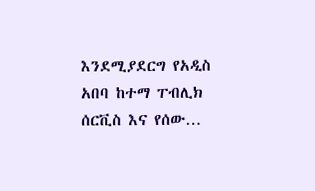እንደሚያደርግ የአዲስ አበባ ከተማ ፐብሊክ ሰርቪስ እና የሰው…